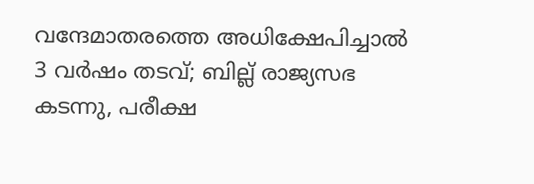വന്ദേമാതരത്തെ അധിക്ഷേപിച്ചാല്‍ 3 വര്‍ഷം തടവ്; ബില്ല് രാജ്യസഭ കടന്നു, പരീക്ഷ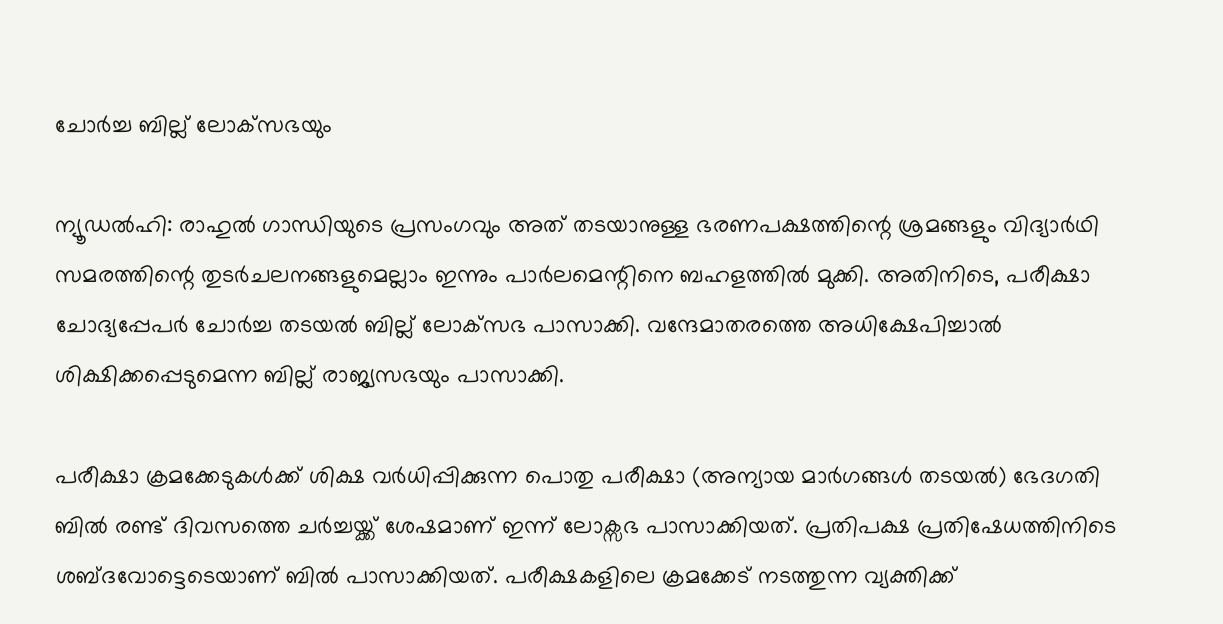ചോര്‍ച്ച ബില്ല് ലോക്‌സഭയും

ന്യൂഡല്‍ഹി: രാഹുല്‍ ഗാന്ധിയുടെ പ്രസംഗവും അത് തടയാനുള്ള ഭരണപക്ഷത്തിന്റെ ശ്രമങ്ങളും വിദ്യാര്‍ഥി സമരത്തിന്റെ തുടര്‍ചലനങ്ങളുമെല്ലാം ഇന്നും പാര്‍ലമെന്റിനെ ബഹളത്തില്‍ മുക്കി. അതിനിടെ, പരീക്ഷാ ചോദ്യപ്പേപര്‍ ചോര്‍ച്ച തടയല്‍ ബില്ല് ലോക്‌സഭ പാസാക്കി. വന്ദേമാതരത്തെ അധിക്ഷേപിച്ചാല്‍ ശിക്ഷിക്കപ്പെടുമെന്ന ബില്ല് രാജ്യസഭയും പാസാക്കി.

പരീക്ഷാ ക്രമക്കേടുകള്‍ക്ക് ശിക്ഷ വര്‍ധിപ്പിക്കുന്ന പൊതു പരീക്ഷാ (അന്യായ മാര്‍ഗങ്ങള്‍ തടയല്‍) ഭേദഗതി ബില്‍ രണ്ട് ദിവസത്തെ ചര്‍ച്ചയ്ക്ക് ശേഷമാണ് ഇന്ന് ലോക്സഭ പാസാക്കിയത്. പ്രതിപക്ഷ പ്രതിഷേധത്തിനിടെ ശബ്ദവോട്ടെടെയാണ് ബില്‍ പാസാക്കിയത്. പരീക്ഷകളിലെ ക്രമക്കേട് നടത്തുന്ന വ്യക്തിക്ക്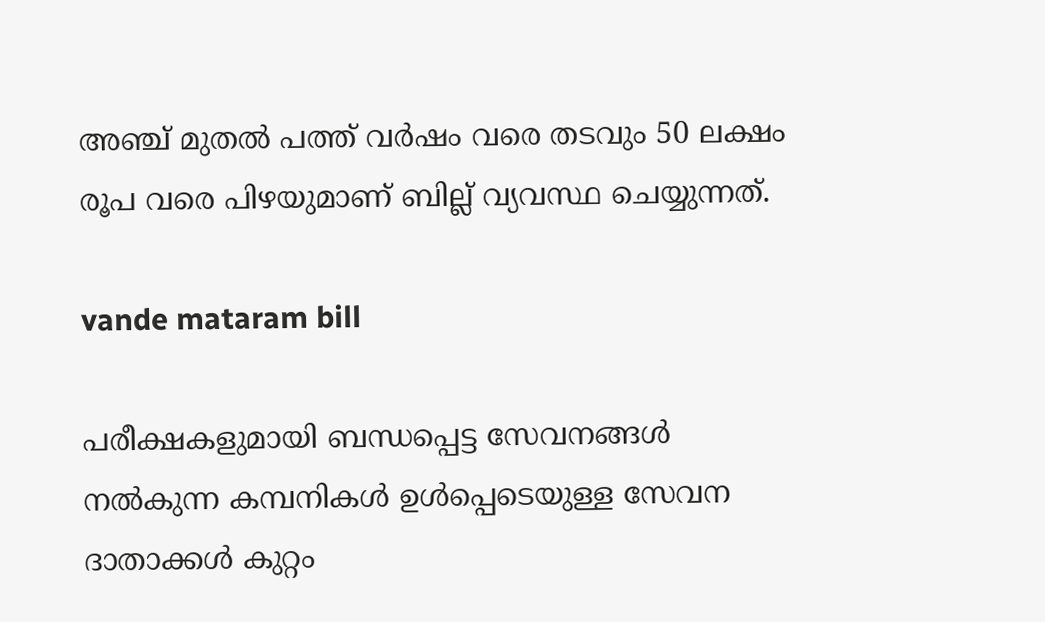അഞ്ച് മുതല്‍ പത്ത് വര്‍ഷം വരെ തടവും 50 ലക്ഷം രൂപ വരെ പിഴയുമാണ് ബില്ല് വ്യവസ്ഥ ചെയ്യുന്നത്.

vande mataram bill

പരീക്ഷകളുമായി ബന്ധപ്പെട്ട സേവനങ്ങള്‍ നല്‍കുന്ന കമ്പനികള്‍ ഉള്‍പ്പെടെയുള്ള സേവന ദാതാക്കള്‍ കുറ്റം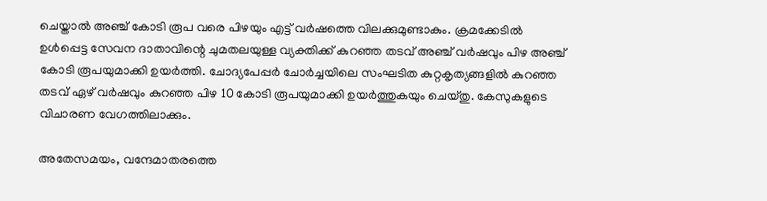ചെയ്താല്‍ അഞ്ച് കോടി രൂപ വരെ പിഴയും എട്ട് വര്‍ഷത്തെ വിലക്കുമുണ്ടാകും. ക്രമക്കേടില്‍ ഉള്‍പ്പെട്ട സേവന ദാതാവിന്റെ ചുമതലയുള്ള വ്യക്തിക്ക് കുറഞ്ഞ തടവ് അഞ്ച് വര്‍ഷവും പിഴ അഞ്ച് കോടി രൂപയുമാക്കി ഉയര്‍ത്തി. ചോദ്യപേപ്പര്‍ ചോര്‍ച്ചയിലെ സംഘടിത കുറ്റകൃത്യങ്ങളില്‍ കുറഞ്ഞ തടവ് ഏഴ് വര്‍ഷവും കുറഞ്ഞ പിഴ 10 കോടി രൂപയുമാക്കി ഉയര്‍ത്തുകയും ചെയ്തു. കേസുകളുടെ വിചാരണ വേഗത്തിലാക്കും.

അതേസമയം, വന്ദേമാതരത്തെ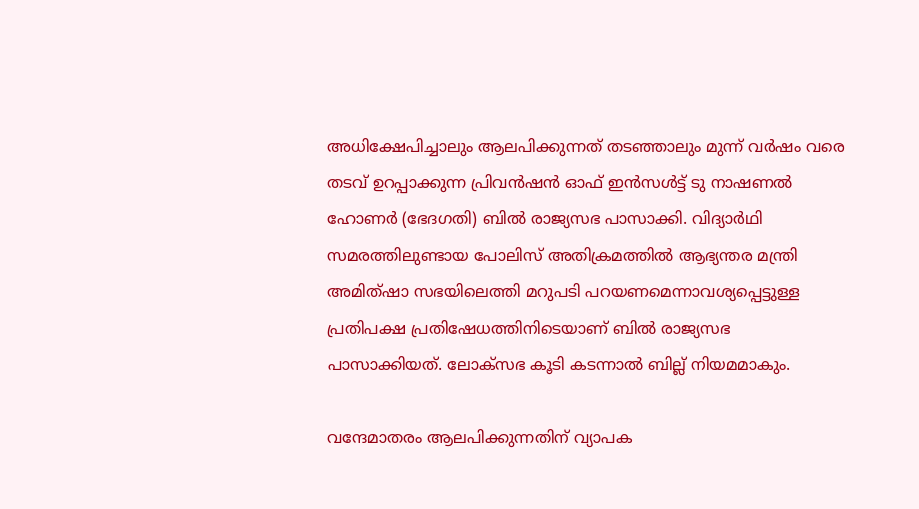അധിക്ഷേപിച്ചാലും ആലപിക്കുന്നത് തടഞ്ഞാലും മുന്ന് വര്‍ഷം വരെ തടവ് ഉറപ്പാക്കുന്ന പ്രിവന്‍ഷന്‍ ഓഫ് ഇന്‍സള്‍ട്ട് ടു നാഷണല്‍ ഹോണര്‍ (ഭേദഗതി) ബില്‍ രാജ്യസഭ പാസാക്കി. വിദ്യാര്‍ഥി സമരത്തിലുണ്ടായ പോലിസ് അതിക്രമത്തില്‍ ആഭ്യന്തര മന്ത്രി അമിത്ഷാ സഭയിലെത്തി മറുപടി പറയണമെന്നാവശ്യപ്പെട്ടുള്ള പ്രതിപക്ഷ പ്രതിഷേധത്തിനിടെയാണ് ബില്‍ രാജ്യസഭ പാസാക്കിയത്. ലോക്സഭ കൂടി കടന്നാല്‍ ബില്ല് നിയമമാകും.

വന്ദേമാതരം ആലപിക്കുന്നതിന് വ്യാപക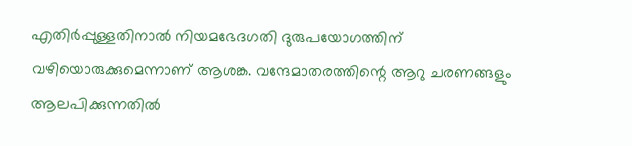എതിര്‍പ്പുള്ളതിനാല്‍ നിയമഭേദഗതി ദുരുപയോഗത്തിന് വഴിയൊരുക്കുമെന്നാണ് ആശങ്ക. വന്ദേമാതരത്തിന്റെ ആറു ചരണങ്ങളും ആലപിക്കുന്നതില്‍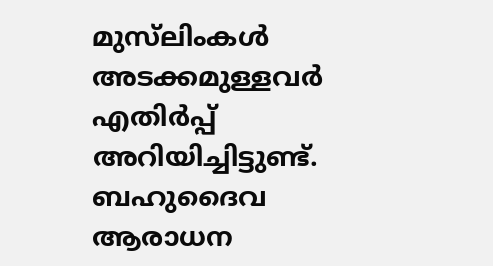മുസ്‌ലിംകള്‍ അടക്കമുള്ളവര്‍ എതിര്‍പ്പ് അറിയിച്ചിട്ടുണ്ട്. ബഹുദൈവ ആരാധന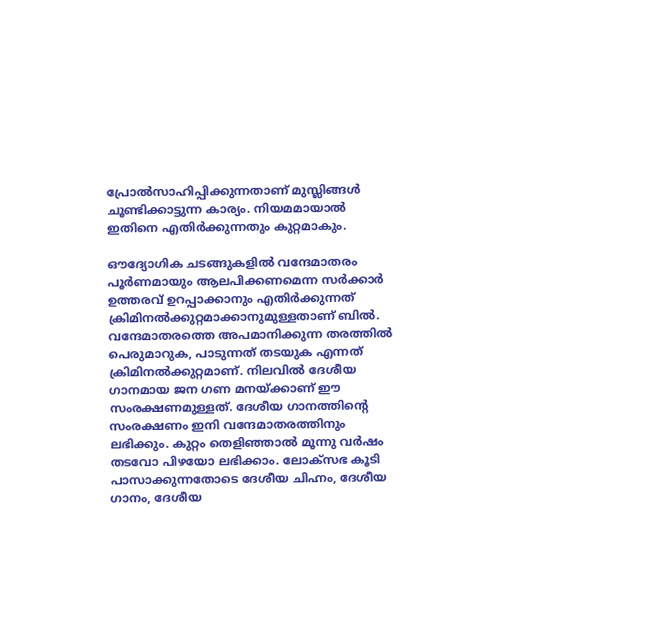പ്രോല്‍സാഹിപ്പിക്കുന്നതാണ് മുസ്ലിങ്ങള്‍ ചൂണ്ടിക്കാട്ടുന്ന കാര്യം. നിയമമായാല്‍ ഇതിനെ എതിര്‍ക്കുന്നതും കുറ്റമാകും.

ഔദ്യോഗിക ചടങ്ങുകളില്‍ വന്ദേമാതരം പൂര്‍ണമായും ആലപിക്കണമെന്ന സര്‍ക്കാര്‍ ഉത്തരവ് ഉറപ്പാക്കാനും എതിര്‍ക്കുന്നത് ക്രിമിനല്‍ക്കുറ്റമാക്കാനുമുള്ളതാണ് ബില്‍. വന്ദേമാതരത്തെ അപമാനിക്കുന്ന തരത്തില്‍ പെരുമാറുക, പാടുന്നത് തടയുക എന്നത് ക്രിമിനല്‍ക്കുറ്റമാണ്. നിലവില്‍ ദേശീയ ഗാനമായ ജന ഗണ മനയ്ക്കാണ് ഈ സംരക്ഷണമുള്ളത്. ദേശീയ ഗാനത്തിന്റെ സംരക്ഷണം ഇനി വന്ദേമാതരത്തിനും ലഭിക്കും. കുറ്റം തെളിഞ്ഞാല്‍ മൂന്നു വര്‍ഷം തടവോ പിഴയോ ലഭിക്കാം. ലോക്സഭ കൂടി പാസാക്കുന്നതോടെ ദേശീയ ചിഹ്നം, ദേശീയ ഗാനം, ദേശീയ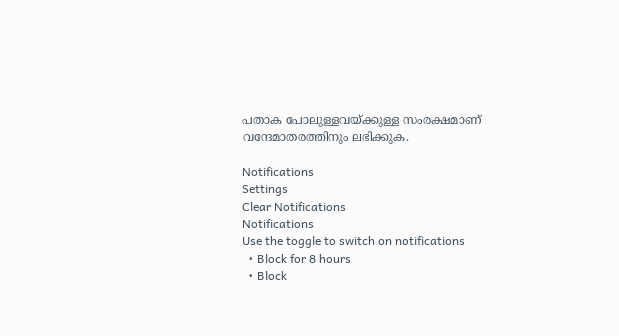പതാക പോലുള്ളവയ്ക്കുള്ള സംരക്ഷമാണ് വന്ദേമാതരത്തിനും ലഭിക്കുക.

Notifications
Settings
Clear Notifications
Notifications
Use the toggle to switch on notifications
  • Block for 8 hours
  • Block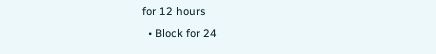for 12 hours
  • Block for 24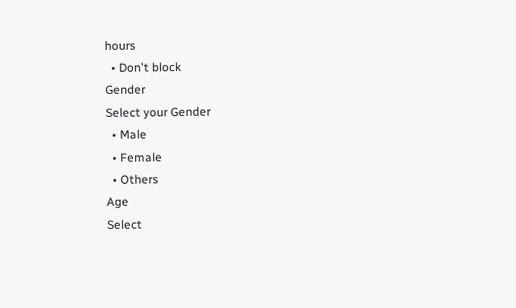hours
  • Don't block
Gender
Select your Gender
  • Male
  • Female
  • Others
Age
Select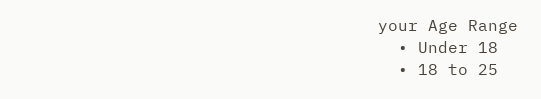your Age Range
  • Under 18
  • 18 to 25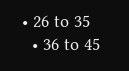• 26 to 35
  • 36 to 45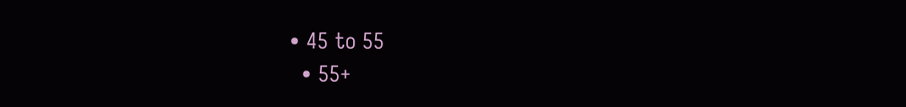• 45 to 55
  • 55+